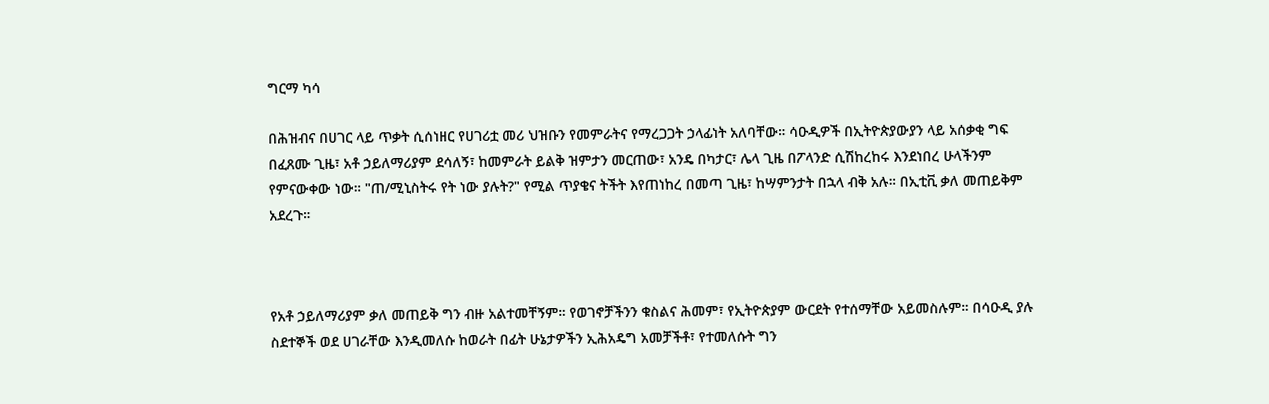ግርማ ካሳ

በሕዝብና በሀገር ላይ ጥቃት ሲሰነዘር የሀገሪቷ መሪ ህዝቡን የመምራትና የማረጋጋት ኃላፊነት አለባቸው። ሳዑዲዎች በኢትዮጵያውያን ላይ አሰቃቂ ግፍ በፈጸሙ ጊዜ፣ አቶ ኃይለማሪያም ደሳለኝ፣ ከመምራት ይልቅ ዝምታን መርጠው፣ አንዴ በካታር፣ ሌላ ጊዜ በፖላንድ ሲሽከረከሩ እንደነበረ ሁላችንም የምናውቀው ነው። "ጠ/ሚኒስትሩ የት ነው ያሉት?" የሚል ጥያቄና ትችት እየጠነከረ በመጣ ጊዜ፣ ከሣምንታት በኋላ ብቅ አሉ። በኢቲቪ ቃለ መጠይቅም አደረጉ።



የአቶ ኃይለማሪያም ቃለ መጠይቅ ግን ብዙ አልተመቸኝም። የወገኖቻችንን ቁስልና ሕመም፣ የኢትዮጵያም ውርደት የተሰማቸው አይመስሉም። በሳዑዲ ያሉ ስደተኞች ወደ ሀገራቸው እንዲመለሱ ከወራት በፊት ሁኔታዎችን ኢሕአዴግ አመቻችቶ፣ የተመለሱት ግን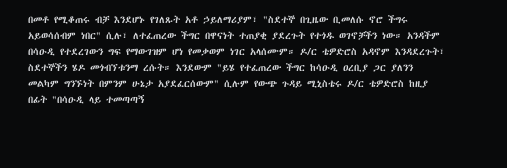በመቶ የሚቆጠሩ ብቻ እንደሆኑ የገለጹት አቶ ኃይለማሪያም፣ "ስደተኞ በጊዜው ቢመለሱ ኖሮ ችግሩ አይወሳሰብም ነበር" ሲሉ፣ ለተፈጠረው ችግር በዋናነት ተጠያቂ ያደረጉት የተጎዱ ወገኖቻችን ነው። አንዳችም በሳዑዲ የተደረገውን ግፍ የማውገዝም ሆነ የመቃወም ነገር አላሰሙም። ዶ/ር ቴዎድሮስ አዳኖም እንዳደረጉት፣ ስደተኞችን ሄዶ መጎብኘቱንማ ረሱት። እንደውም "ይሄ የተፈጠረው ችግር ከሳዑዲ ዐረቢያ ጋር ያለንን መልካም ግንኙነት በምንም ሁኔታ አያደፈርሰውም" ሲሉም የውጭ ጉዳይ ሚኒስቴሩ ዶ/ር ቴዎድሮስ ከዚያ በፊት "በሳዑዲ ላይ ተመጣጣኝ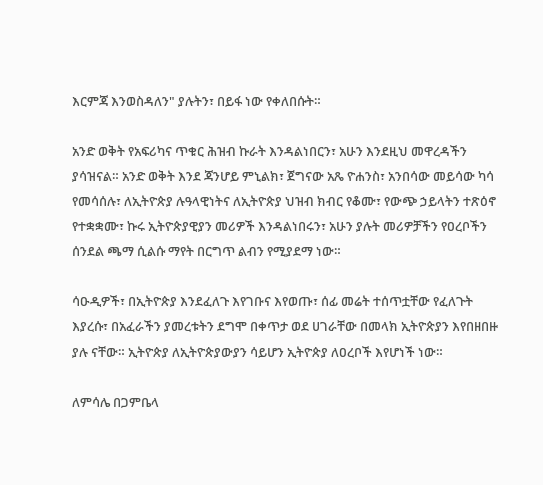እርምጃ እንወስዳለን" ያሉትን፣ በይፋ ነው የቀለበሱት።

አንድ ወቅት የአፍሪካና ጥቁር ሕዝብ ኩራት እንዳልነበርን፣ አሁን እንደዚህ መዋረዳችን ያሳዝናል። አንድ ወቅት እንደ ጃንሆይ ምኒልክ፣ ጀግናው አጼ ዮሐንስ፣ አንበሳው መይሳው ካሳ የመሳሰሉ፣ ለኢትዮጵያ ሉዓላዊነትና ለኢትዮጵያ ህዝብ ክብር የቆሙ፣ የውጭ ኃይላትን ተጽዕኖ የተቋቋሙ፣ ኩሩ ኢትዮጵያዊያን መሪዎች እንዳልነበሩን፣ አሁን ያሉት መሪዎቻችን የዐረቦችን ሰንደል ጫማ ሲልሱ ማየት በርግጥ ልብን የሚያደማ ነው።

ሳዑዲዎች፣ በኢትዮጵያ እንደፈለጉ እየገቡና እየወጡ፣ ሰፊ መሬት ተሰጥቷቸው የፈለጉት እያረሱ፣ በአፈራችን ያመረቱትን ደግሞ በቀጥታ ወደ ሀገራቸው በመላክ ኢትዮጵያን እየበዘበዙ ያሉ ናቸው። ኢትዮጵያ ለኢትዮጵያውያን ሳይሆን ኢትዮጵያ ለዐረቦች እየሆነች ነው።

ለምሳሌ በጋምቤላ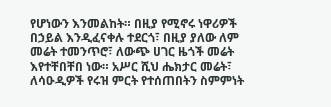የሆነውን እንመልከት። በዚያ የሚኖሩ ነዋሪዎች በኃይል እንዲፈናቀሉ ተደርጎ፣ በዚያ ያለው ለም መሬት ተመንጥሮ፣ ለውጭ ሀገር ዜጎች መሬት እየተቸበቸበ ነው። አሥር ሺህ ሔክታር መሬት፣ ለሳዑዲዎች የሩዝ ምርት የተሰጠበትን ስምምነት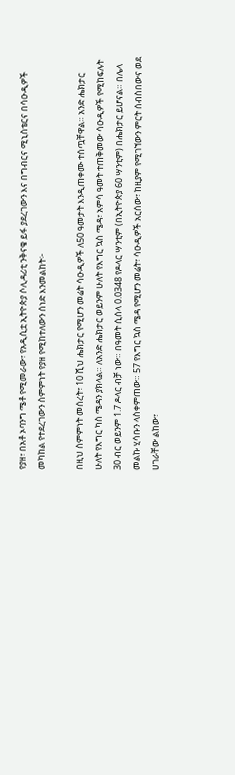የያዘ፣ በአቶ ኦባንግ ሜቶ የሚመራው፣ የአዲሲቷ ኢትዮጵያ ሶሊዳሪቲ ንቅናቄ ይፋ ያደረገውን እና በግብርና ሚኒስቴርና በሳዑዲዎች መካከል የተደረገውን ስምምነት የያዘ የሚከተለውን ሰነድ እንመልከት፦

በዚህ ስምምነት መሰረት፣ 10 ሺህ ሔክታር የሚሆን መሬት ሳዑዲዎች ለ50 ዓመታት እንዲጠቀሙ ተሰጧቸዋል። አንድ ሔክታር ሁለት የእግር ካስ ሜዳን ያክላል። ለአንድ ሔክታር ወይንም ሁለት የእግር ኳስ ሜዳ፣ አምሳ ዓመት ተጠቅመው ሳዑዲዎች የሚከፍሉት 30 ብር ወይንም 1.7 ዶላር ብቻ ነው። በዓመት ሲሰላ 0.0348 የዶላር ሣንቲም (በኢትዮጵያ 60 ሣንቲም) በሔክታር ይሆናል። በሌላ መልኩ ሂሳቡን ላስቀምጠው። 57 የእግር ኳስ ሜዳ የሚሆን መሬት፣ ሳዑዲዎች አርሰው፣ ከዚያም የሚገኘውን ምርት ሰብስበውና ወደ ሀገራቸው ልከው፣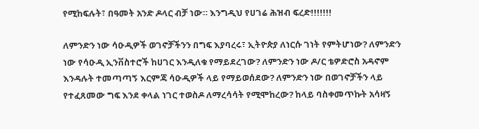የሚከፍሉት፣ በዓመት አንድ ዶላር ብቻ ነው። እንግዲህ የሀገሬ ሕዝብ ፍረድ!!!!!!!

ለምንድን ነው ሳዑዲዎች ወገኖቻችንን በግፍ እያባረሩ፣ ኢትዮጵያ ለነርሱ ገነት የምትሆነው? ለምንድን ነው የሳዑዲ ኢንቨስተሮች ከሀገር እንዲለቁ የማይደረገው? ለምንድን ነው ዶ/ር ቴዎድሮስ አዳኖም እንዳሉት ተመጣጣኝ እርምጃ ሳዑዲዎች ላይ የማይወሰደው? ለምንድን ነው በወገኖቻችን ላይ የተፈጸመው ግፍ እንደ ቀላል ነገር ተወስዶ ለማረሳሳት የሚሞከረው? ከላይ ባስቀመጥኩት አሳዛኝ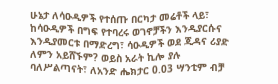ሁኔታ ለሳዑዲዎች የተሰጡ በርካታ መሬቶች ላይ፣ ከሳዑዲዎች በግፍ የተባረሩ ወገኖቻችን እንዲያርሱና እንዲያመርቱ በማድረግ፣ ሳዑዲዎች ወደ ጂዳና ሪያድ ለምን አይሸኙም? ወይስ አራት ኪሎ ያሉ ባለሥልጣናት፣ ለአንድ ሔክታር 0.03 ሣንቲም ብቻ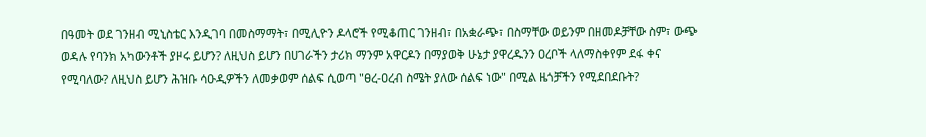በዓመት ወደ ገንዘብ ሚኒስቴር እንዲገባ በመስማማት፣ በሚሊዮን ዶላሮች የሚቆጠር ገንዘብ፣ በአቋራጭ፣ በስማቸው ወይንም በዘመዶቻቸው ስም፣ ውጭ ወዳሉ የባንክ አካውንቶች ያዞሩ ይሆን? ለዚህስ ይሆን በሀገራችን ታሪክ ማንም አዋርዶን በማያወቅ ሁኔታ ያዋረዱንን ዐረቦች ላለማስቀየም ደፋ ቀና የሚባለው? ለዚህስ ይሆን ሕዝቡ ሳዑዲዎችን ለመቃወም ሰልፍ ሲወጣ "ፀረ-ዐረብ ስሜት ያለው ሰልፍ ነው" በሚል ዜጎቻችን የሚደበደቡት?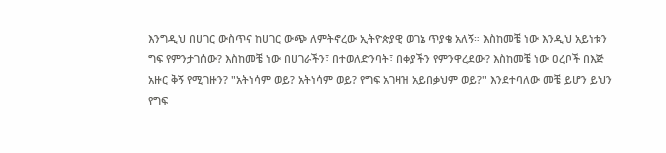እንግዲህ በሀገር ውስጥና ከሀገር ውጭ ለምትኖረው ኢትዮጵያዊ ወገኔ ጥያቄ አለኝ። እስከመቼ ነው እንዲህ አይነቱን ግፍ የምንታገሰው? እስከመቼ ነው በሀገራችን፣ በተወለድንባት፣ በቀያችን የምንዋረደው? እስከመቼ ነው ዐረቦች በእጅ አዙር ቅኝ የሚገዙን? "አትነሳም ወይ? አትነሳም ወይ? የግፍ አገዛዝ አይበቃህም ወይ?" እንደተባለው መቼ ይሆን ይህን የግፍ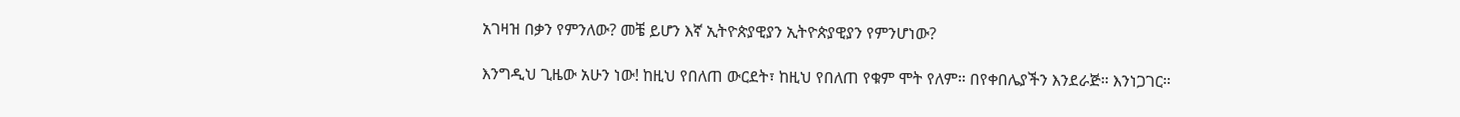አገዛዝ በቃን የምንለው? መቼ ይሆን እኛ ኢትዮጵያዊያን ኢትዮጵያዊያን የምንሆነው?

እንግዲህ ጊዜው አሁን ነው! ከዚህ የበለጠ ውርደት፣ ከዚህ የበለጠ የቁም ሞት የለም። በየቀበሌያችን እንደራጅ። እንነጋገር።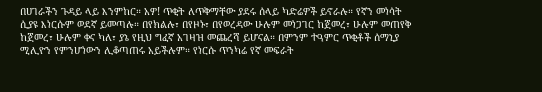በሀገራችን ጉዳይ ላይ እንምከር። አዎ! ጥቂት ለጥቅማቸው ያደሩ ሰላይ ካድሬዎች ይኖራሉ። የኛን መነሳት ሲያዩ እነርሱም ወደኛ ይመጣሉ። በየክልሉ፣ በየዞኑ፣ በየወረዳው ሁሉም መነጋገር ከጀመረ፣ ሁሉም መጠየቅ ከጀመረ፣ ሁሉም ቀና ካለ፣ ያኔ የዚህ ግፈኛ አገዛዝ መጨረሻ ይሆናል። በምንም ተዓምር ጥቂቶች ሰማኒያ ሚሊዮን የምንሆነውን ሊቆጣጠሩ አይችሉም። የነርሱ ጥንካሬ የኛ መፍራት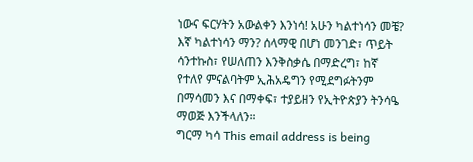ነውና ፍርሃትን አውልቀን እንነሳ! አሁን ካልተነሳን መቼ? እኛ ካልተነሳን ማን? ሰላማዊ በሆነ መንገድ፣ ጥይት ሳንተኩስ፣ የሠለጠን እንቅስቃሴ በማድረግ፣ ከኛ የተለየ ምናልባትም ኢሕአዴግን የሚደግፉትንም በማሳመን እና በማቀፍ፣ ተያይዘን የኢትዮጵያን ትንሳዔ ማወጅ እንችላለን።
ግርማ ካሳ This email address is being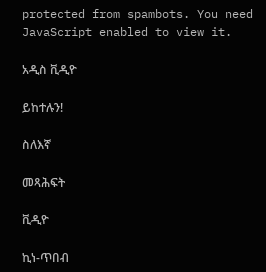protected from spambots. You need JavaScript enabled to view it.

አዲስ ቪዲዮ

ይከተሉን!

ስለእኛ

መጻሕፍት

ቪዲዮ

ኪነ-ጥበብ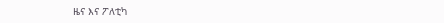ዜና እና ፖለቲካ